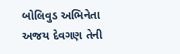બોલિવુડ અભિનેતા અજય દેવગણ તેની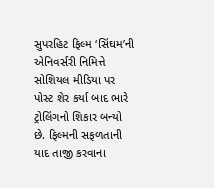સુપરહિટ ફિલ્મ ‘સિંઘમ’ની એનિવર્સરી નિમિત્તે સોશિયલ મીડિયા પર પોસ્ટ શેર કર્યા બાદ ભારે ટ્રોલિંગનો શિકાર બન્યો છે. ફિલ્મની સફળતાની યાદ તાજી કરવાના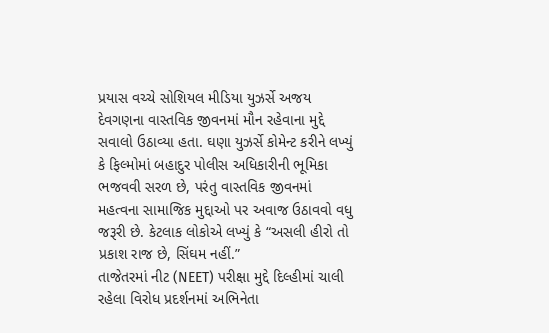પ્રયાસ વચ્ચે સોશિયલ મીડિયા યુઝર્સે અજય દેવગણના વાસ્તવિક જીવનમાં મૌન રહેવાના મુદ્દે સવાલો ઉઠાવ્યા હતા. ઘણા યુઝર્સે કોમેન્ટ કરીને લખ્યું કે ફિલ્મોમાં બહાદુર પોલીસ અધિકારીની ભૂમિકા ભજવવી સરળ છે, પરંતુ વાસ્તવિક જીવનમાં મહત્વના સામાજિક મુદ્દાઓ પર અવાજ ઉઠાવવો વધુ જરૂરી છે. કેટલાક લોકોએ લખ્યું કે “અસલી હીરો તો પ્રકાશ રાજ છે, સિંઘમ નહીં.”
તાજેતરમાં નીટ (NEET) પરીક્ષા મુદ્દે દિલ્હીમાં ચાલી રહેલા વિરોધ પ્રદર્શનમાં અભિનેતા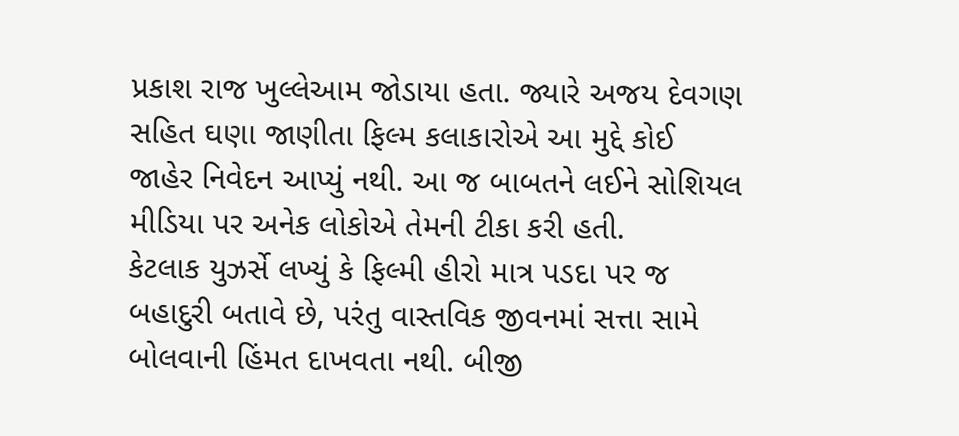પ્રકાશ રાજ ખુલ્લેઆમ જોડાયા હતા. જ્યારે અજય દેવગણ સહિત ઘણા જાણીતા ફિલ્મ કલાકારોએ આ મુદ્દે કોઈ જાહેર નિવેદન આપ્યું નથી. આ જ બાબતને લઈને સોશિયલ મીડિયા પર અનેક લોકોએ તેમની ટીકા કરી હતી.
કેટલાક યુઝર્સે લખ્યું કે ફિલ્મી હીરો માત્ર પડદા પર જ બહાદુરી બતાવે છે, પરંતુ વાસ્તવિક જીવનમાં સત્તા સામે બોલવાની હિંમત દાખવતા નથી. બીજી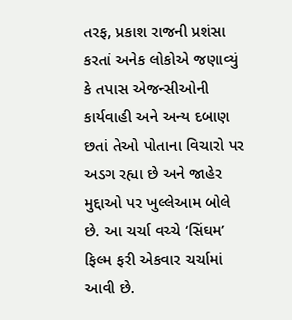તરફ, પ્રકાશ રાજની પ્રશંસા કરતાં અનેક લોકોએ જણાવ્યું કે તપાસ એજન્સીઓની કાર્યવાહી અને અન્ય દબાણ છતાં તેઓ પોતાના વિચારો પર અડગ રહ્યા છે અને જાહેર મુદ્દાઓ પર ખુલ્લેઆમ બોલે છે. આ ચર્ચા વચ્ચે ‘સિંઘમ’ ફિલ્મ ફરી એકવાર ચર્ચામાં આવી છે.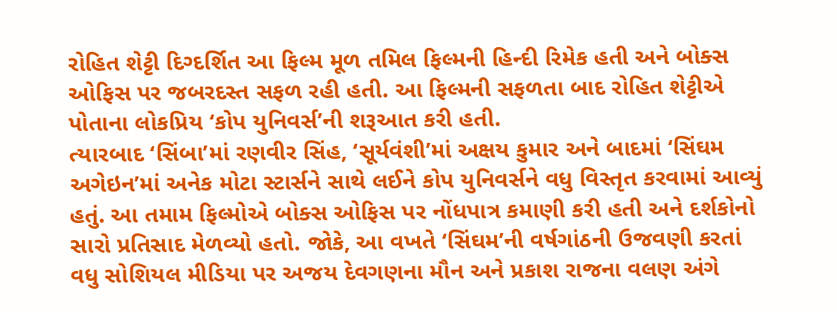રોહિત શેટ્ટી દિગ્દર્શિત આ ફિલ્મ મૂળ તમિલ ફિલ્મની હિન્દી રિમેક હતી અને બોક્સ ઓફિસ પર જબરદસ્ત સફળ રહી હતી. આ ફિલ્મની સફળતા બાદ રોહિત શેટ્ટીએ પોતાના લોકપ્રિય ‘કોપ યુનિવર્સ’ની શરૂઆત કરી હતી.
ત્યારબાદ ‘સિંબા’માં રણવીર સિંહ, ‘સૂર્યવંશી’માં અક્ષય કુમાર અને બાદમાં ‘સિંઘમ અગેઇન’માં અનેક મોટા સ્ટાર્સને સાથે લઈને કોપ યુનિવર્સને વધુ વિસ્તૃત કરવામાં આવ્યું હતું. આ તમામ ફિલ્મોએ બોક્સ ઓફિસ પર નોંધપાત્ર કમાણી કરી હતી અને દર્શકોનો સારો પ્રતિસાદ મેળવ્યો હતો. જોકે, આ વખતે ‘સિંઘમ’ની વર્ષગાંઠની ઉજવણી કરતાં વધુ સોશિયલ મીડિયા પર અજય દેવગણના મૌન અને પ્રકાશ રાજના વલણ અંગે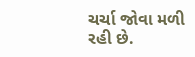ચર્ચા જોવા મળી રહી છે.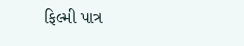ફિલ્મી પાત્ર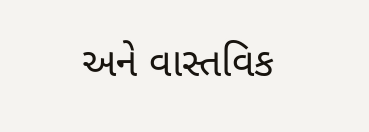અને વાસ્તવિક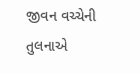જીવન વચ્ચેની તુલનાએ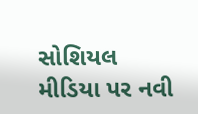સોશિયલ મીડિયા પર નવી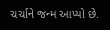ચર્ચાને જન્મ આપ્યો છે.